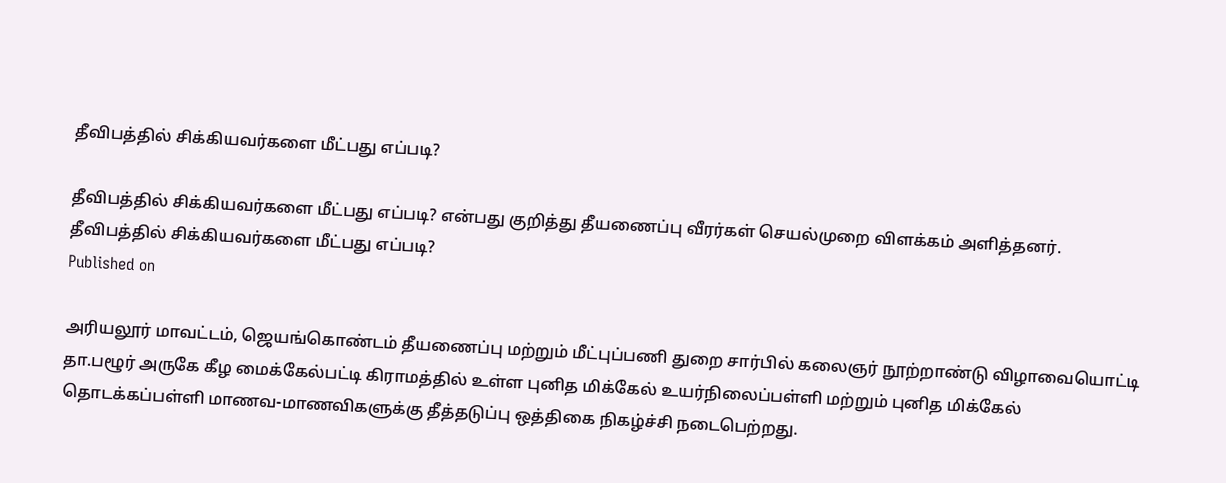தீவிபத்தில் சிக்கியவர்களை மீட்பது எப்படி?

தீவிபத்தில் சிக்கியவர்களை மீட்பது எப்படி? என்பது குறித்து தீயணைப்பு வீரர்கள் செயல்முறை விளக்கம் அளித்தனர்.
தீவிபத்தில் சிக்கியவர்களை மீட்பது எப்படி?
Published on

அரியலூர் மாவட்டம், ஜெயங்கொண்டம் தீயணைப்பு மற்றும் மீட்புப்பணி துறை சார்பில் கலைஞர் நூற்றாண்டு விழாவையொட்டி தா.பழூர் அருகே கீழ மைக்கேல்பட்டி கிராமத்தில் உள்ள புனித மிக்கேல் உயர்நிலைப்பள்ளி மற்றும் புனித மிக்கேல் தொடக்கப்பள்ளி மாணவ-மாணவிகளுக்கு தீத்தடுப்பு ஒத்திகை நிகழ்ச்சி நடைபெற்றது.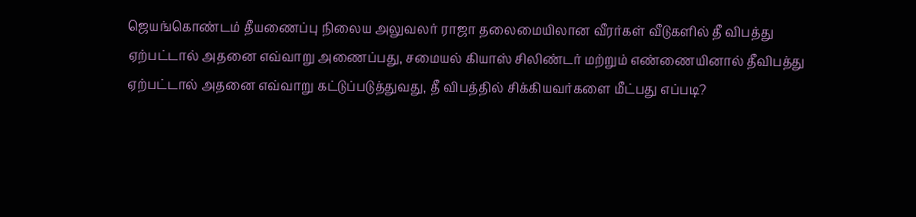ஜெயங்கொண்டம் தீயணைப்பு நிலைய அலுவலர் ராஜா தலைமையிலான வீரர்கள் வீடுகளில் தீ விபத்து ஏற்பட்டால் அதனை எவ்வாறு அணைப்பது, சமையல் கியாஸ் சிலிண்டர் மற்றும் எண்ணையினால் தீவிபத்து ஏற்பட்டால் அதனை எவ்வாறு கட்டுப்படுத்துவது, தீ விபத்தில் சிக்கியவர்களை மீட்பது எப்படி?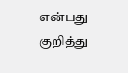என்பது குறித்து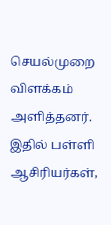செயல்முறை விளக்கம் அளித்தனர். இதில் பள்ளி ஆசிரியர்கள்,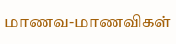மாணவ-மாணவிகள்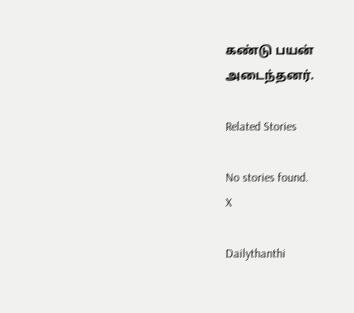கண்டு பயன் அடைந்தனர்.

Related Stories

No stories found.
X

Dailythanthi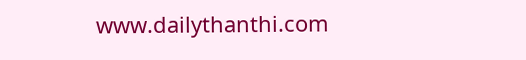www.dailythanthi.com